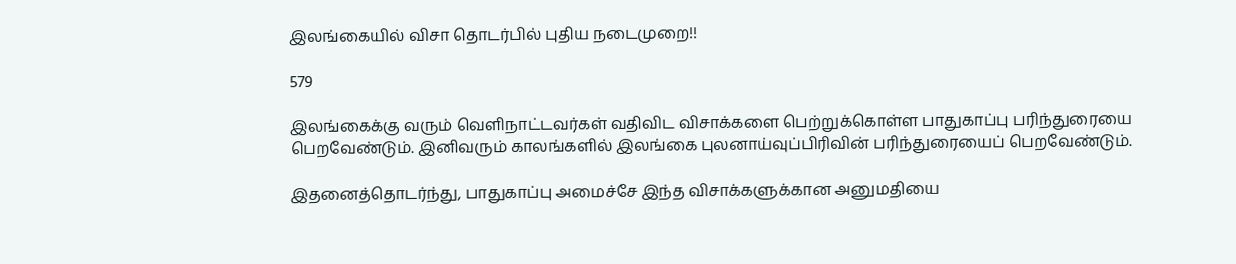இலங்கையில் விசா தொடர்பில் புதிய நடைமுறை!!

579

இலங்கைக்கு வரும் வெளிநாட்டவர்கள் வதிவிட விசாக்களை பெற்றுக்கொள்ள பாதுகாப்பு பரிந்துரையை பெறவேண்டும். இனிவரும் காலங்களில் இலங்கை புலனாய்வுப்பிரிவின் பரிந்துரையைப் பெறவேண்டும்.

இதனைத்தொடர்ந்து, பாதுகாப்பு அமைச்சே இந்த விசாக்களுக்கான அனுமதியை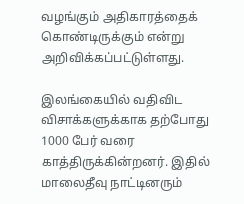வழங்கும் அதிகாரத்தைக் கொண்டிருக்கும் என்று அறிவிக்கப்பட்டுள்ளது.

இலங்கையில் வதிவிட விசாக்களுக்காக தற்போது 1000 பேர் வரை காத்திருக்கின்றனர். இதில் மாலைதீவு நாட்டினரும்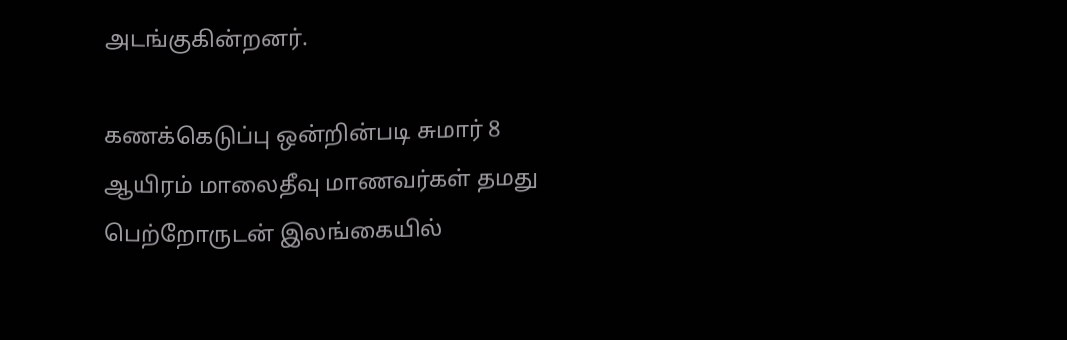அடங்குகின்றனர்.

கணக்கெடுப்பு ஒன்றின்படி சுமார் 8 ஆயிரம் மாலைதீவு மாணவர்கள் தமது பெற்றோருடன் இலங்கையில்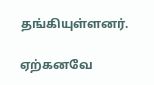தங்கியுள்ளனர்.

ஏற்கனவே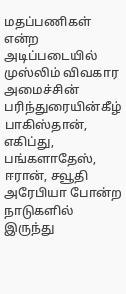மதப்பணிகள் என்ற அடிப்படையில் முஸ்லிம் விவகார அமைச்சின் பரிந்துரையின்கீழ் பாகிஸ்தான், எகிப்து, பங்களாதேஸ், ஈரான், சவூதி அரேபியா போன்ற நாடுகளில் இருந்து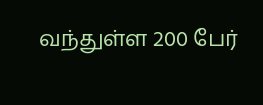வந்துள்ள 200 பேர்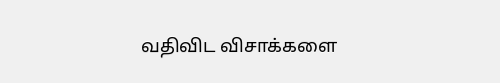வதிவிட விசாக்களை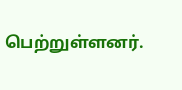பெற்றுள்ளனர்.